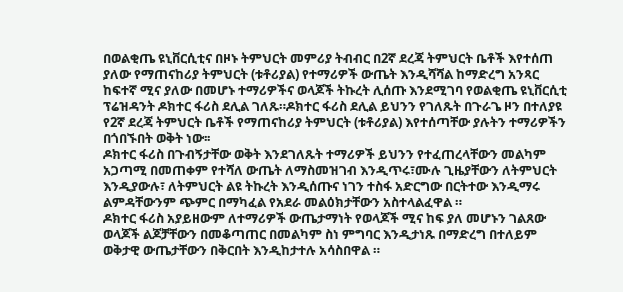በወልቂጤ ዩኒቨርሲቲና በዞኑ ትምህርት መምሪያ ትብብር በ2ኛ ደረጃ ትምህርት ቤቶች እየተሰጠ ያለው የማጠናከሪያ ትምህርት (ቱቶሪያል) የተማሪዎች ውጤት እንዲሻሻል ከማድረግ አንጻር ከፍተኛ ሚና ያለው በመሆኑ ተማሪዎችና ወላጆች ትኩረት ሊሰጡ እንደሚገባ የወልቂጤ ዩኒቨርሲቲ ፕሬዝዳንት ዶክተር ፋሪስ ደሊል ገለጹ።ዶክተር ፋሪስ ደሊል ይህንን የገለጹት በጉራጌ ዞን በተለያዩ የ2ኛ ደረጃ ትምህርት ቤቶች የማጠናከሪያ ትምህርት (ቱቶሪያል) እየተሰጣቸው ያሉትን ተማሪዎችን በጎበኙበት ወቅት ነው፡፡
ዶክተር ፋሪስ በጉብኝታቸው ወቅት እንደገለጹት ተማሪዎች ይህንን የተፈጠረላቸውን መልካም አጋጣሚ በመጠቀም የተሻለ ውጤት ለማስመዝገብ እንዲጥሩ፣ሙሉ ጊዜያቸውን ለትምህርት እንዲያውሉ፣ ለትምህርት ልዩ ትኩረት እንዲሰጡና ነገን ተስፋ አድርግው በርትተው እንዲማሩ ልምዳቸውንም ጭምር በማካፈል የአደራ መልዕክታቸውን አስተላልፈዋል ።
ዶክተር ፋሪስ አያይዘውም ለተማሪዎች ውጤታማነት የወላጆች ሚና ከፍ ያለ መሆኑን ገልጸው ወላጆች ልጆቻቸውን በመቆጣጠር በመልካም ስነ ምግባር እንዲታነጹ በማድረግ በተለይም ወቅታዊ ውጤታቸውን በቅርበት እንዲከታተሉ አሳስበዋል ።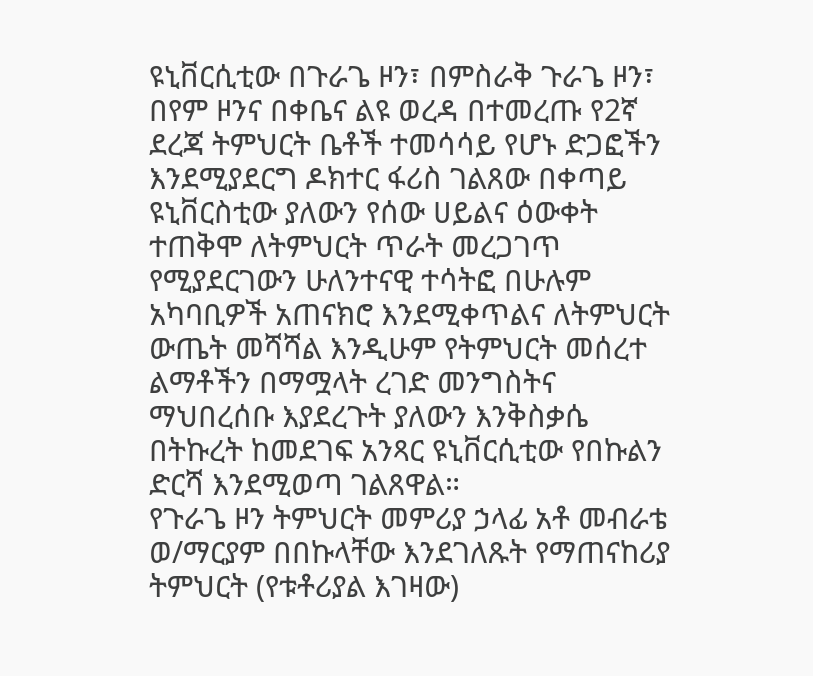ዩኒቨርሲቲው በጉራጌ ዞን፣ በምስራቅ ጉራጌ ዞን፣ በየም ዞንና በቀቤና ልዩ ወረዳ በተመረጡ የ2ኛ ደረጃ ትምህርት ቤቶች ተመሳሳይ የሆኑ ድጋፎችን እንደሚያደርግ ዶክተር ፋሪስ ገልጸው በቀጣይ ዩኒቨርስቲው ያለውን የሰው ሀይልና ዕውቀት ተጠቅሞ ለትምህርት ጥራት መረጋገጥ የሚያደርገውን ሁለንተናዊ ተሳትፎ በሁሉም አካባቢዎች አጠናክሮ እንደሚቀጥልና ለትምህርት ውጤት መሻሻል እንዲሁም የትምህርት መሰረተ ልማቶችን በማሟላት ረገድ መንግስትና ማህበረሰቡ እያደረጉት ያለውን እንቅስቃሴ በትኩረት ከመደገፍ አንጻር ዩኒቨርሲቲው የበኩልን ድርሻ እንደሚወጣ ገልጸዋል።
የጉራጌ ዞን ትምህርት መምሪያ ኃላፊ አቶ መብራቴ ወ/ማርያም በበኩላቸው እንደገለጹት የማጠናከሪያ ትምህርት (የቱቶሪያል እገዛው)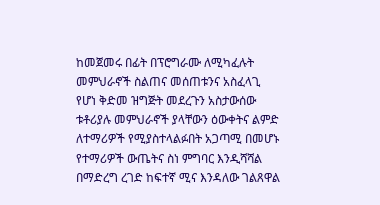ከመጀመሩ በፊት በፕሮግራሙ ለሚካፈሉት መምህራኖች ስልጠና መሰጠቱንና አስፈላጊ የሆነ ቅድመ ዝግጅት መደረጉን አስታውሰው ቱቶሪያሉ መምህራኖች ያላቸውን ዕውቀትና ልምድ ለተማሪዎች የሚያስተላልፉበት አጋጣሚ በመሆኑ የተማሪዎች ውጤትና ስነ ምግባር እንዲሻሻል በማድረግ ረገድ ከፍተኛ ሚና እንዳለው ገልጸዋል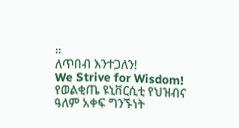።
ለጥበብ እንተጋለን!
We Strive for Wisdom!
የወልቂጤ ዩኒቨርሲቲ የህዝብና ዓለም አቀፍ ግንኙነት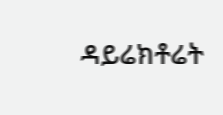ዳይሬክቶሬት